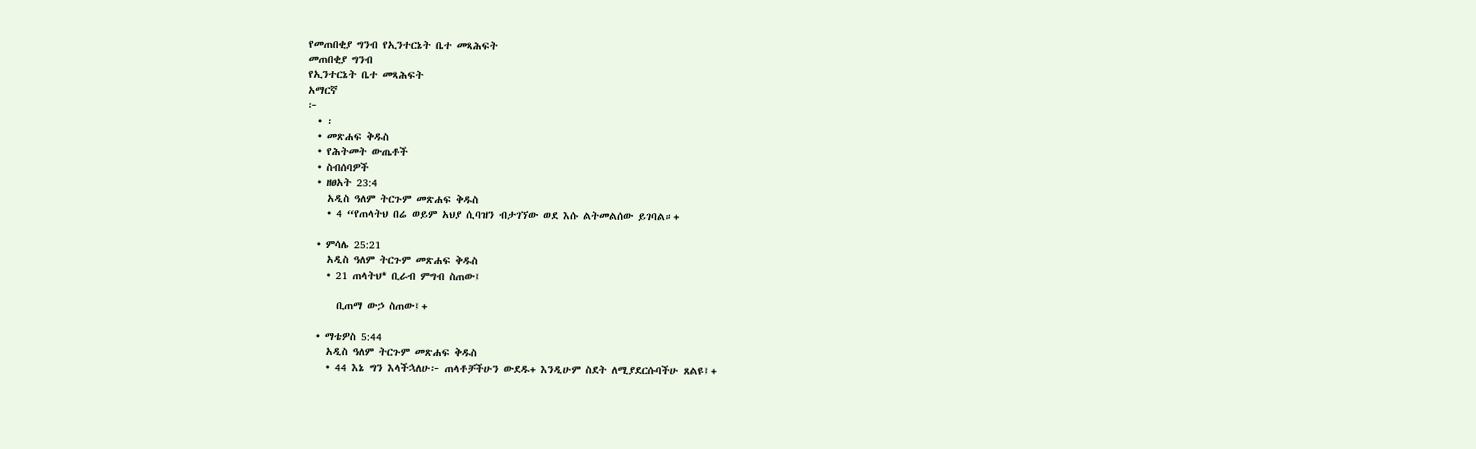የመጠበቂያ ግንብ የኢንተርኔት ቤተ መጻሕፍት
መጠበቂያ ግንብ
የኢንተርኔት ቤተ መጻሕፍት
አማርኛ
፦
  • ፡
  • መጽሐፍ ቅዱስ
  • የሕትመት ውጤቶች
  • ስብሰባዎች
  • ዘፀአት 23:4
    አዲስ ዓለም ትርጉም መጽሐፍ ቅዱስ
    • 4 “የጠላትህ በሬ ወይም አህያ ሲባዝን ብታገኘው ወደ እሱ ልትመልሰው ይገባል።+

  • ምሳሌ 25:21
    አዲስ ዓለም ትርጉም መጽሐፍ ቅዱስ
    • 21 ጠላትህ* ቢራብ ምግብ ስጠው፤

      ቢጠማ ውኃ ስጠው፤+

  • ማቴዎስ 5:44
    አዲስ ዓለም ትርጉም መጽሐፍ ቅዱስ
    • 44 እኔ ግን እላችኋለሁ፦ ጠላቶቻችሁን ውደዱ+ እንዲሁም ስደት ለሚያደርሱባችሁ ጸልዩ፤+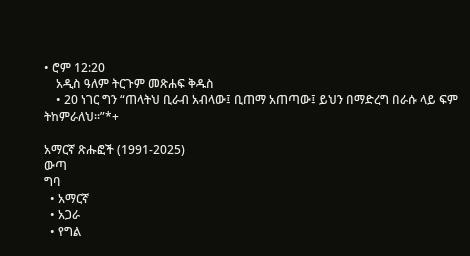• ሮም 12:20
    አዲስ ዓለም ትርጉም መጽሐፍ ቅዱስ
    • 20 ነገር ግን “ጠላትህ ቢራብ አብላው፤ ቢጠማ አጠጣው፤ ይህን በማድረግ በራሱ ላይ ፍም ትከምራለህ።”*+

አማርኛ ጽሑፎች (1991-2025)
ውጣ
ግባ
  • አማርኛ
  • አጋራ
  • የግል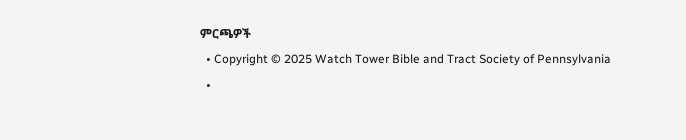ምርጫዎች
  • Copyright © 2025 Watch Tower Bible and Tract Society of Pennsylvania
  •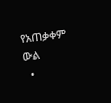የአጠቃቀም ውል
  •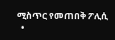ሚስጥር የመጠበቅ ፖሊሲ
  •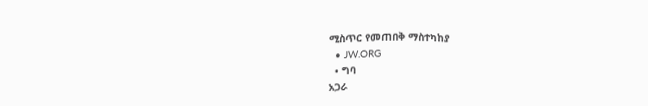ሚስጥር የመጠበቅ ማስተካከያ
  • JW.ORG
  • ግባ
አጋራ